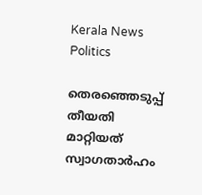Kerala News Politics

തെരഞ്ഞെടുപ്പ് തീയതി മാറ്റിയത് സ്വാഗതാര്‍ഹം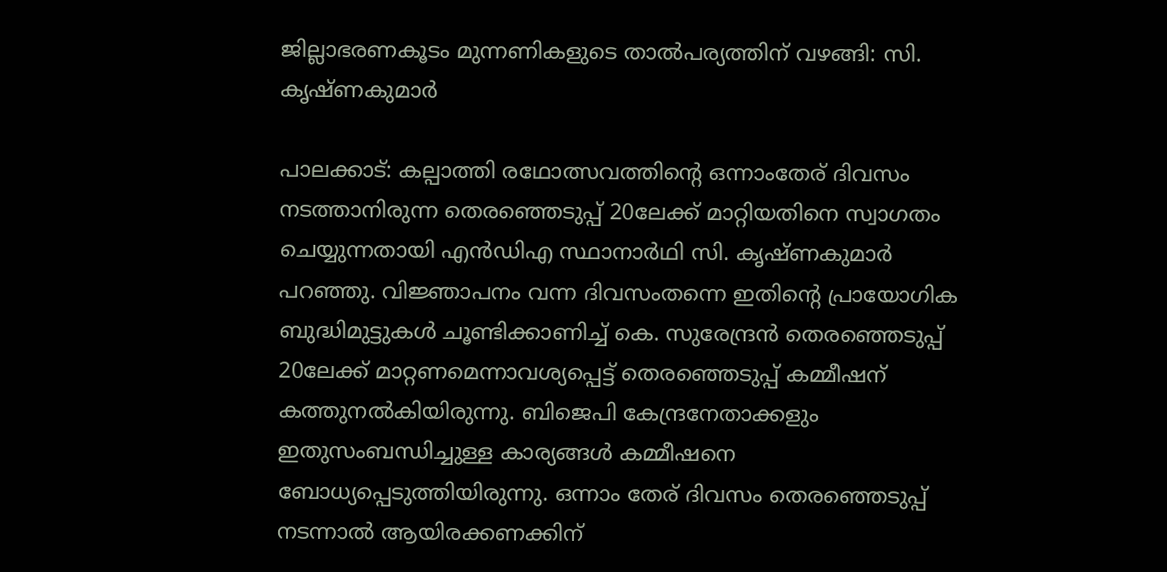ജില്ലാഭരണകൂടം മുന്നണികളുടെ താല്‍പര്യത്തിന് വഴങ്ങി: സി. കൃഷ്ണകുമാര്‍

പാലക്കാട്: കല്പാത്തി രഥോത്സവത്തിന്റെ ഒന്നാംതേര് ദിവസം നടത്താനിരുന്ന തെരഞ്ഞെടുപ്പ് 20ലേക്ക് മാറ്റിയതിനെ സ്വാഗതം ചെയ്യുന്നതായി എന്‍ഡിഎ സ്ഥാനാര്‍ഥി സി. കൃഷ്ണകുമാര്‍ പറഞ്ഞു. വിജ്ഞാപനം വന്ന ദിവസംതന്നെ ഇതിന്റെ പ്രായോഗിക ബുദ്ധിമുട്ടുകള്‍ ചൂണ്ടിക്കാണിച്ച് കെ. സുരേന്ദ്രന്‍ തെരഞ്ഞെടുപ്പ് 20ലേക്ക് മാറ്റണമെന്നാവശ്യപ്പെട്ട് തെരഞ്ഞെടുപ്പ് കമ്മീഷന് കത്തുനല്‍കിയിരുന്നു. ബിജെപി കേന്ദ്രനേതാക്കളും ഇതുസംബന്ധിച്ചുള്ള കാര്യങ്ങള്‍ കമ്മീഷനെ ബോധ്യപ്പെടുത്തിയിരുന്നു. ഒന്നാം തേര് ദിവസം തെരഞ്ഞെടുപ്പ് നടന്നാല്‍ ആയിരക്കണക്കിന്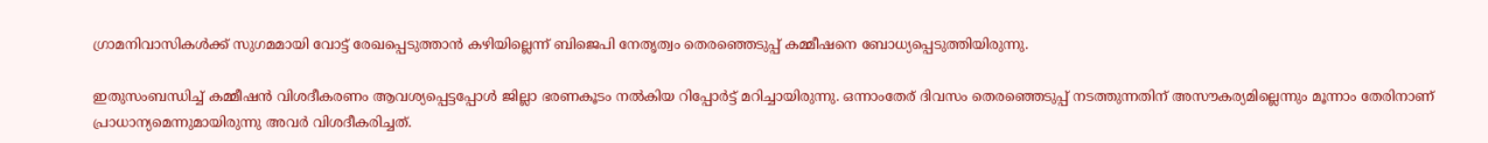ഗ്രാമനിവാസികള്‍ക്ക് സുഗമമായി വോട്ട് രേഖപ്പെടുത്താന്‍ കഴിയില്ലെന്ന് ബിജെപി നേതൃത്വം തെരഞ്ഞെടുപ്പ് കമ്മീഷനെ ബോധ്യപ്പെടുത്തിയിരുന്നു.

ഇതുസംബന്ധിച്ച് കമ്മീഷന്‍ വിശദീകരണം ആവശ്യപ്പെട്ടപ്പോള്‍ ജില്ലാ ഭരണകൂടം നല്‍കിയ റിപ്പോര്‍ട്ട് മറിച്ചായിരുന്നു. ഒന്നാംതേര് ദിവസം തെരഞ്ഞെടുപ്പ് നടത്തുന്നതിന് അസൗകര്യമില്ലെന്നും മൂന്നാം തേരിനാണ് പ്രാധാന്യമെന്നുമായിരുന്നു അവര്‍ വിശദീകരിച്ചത്.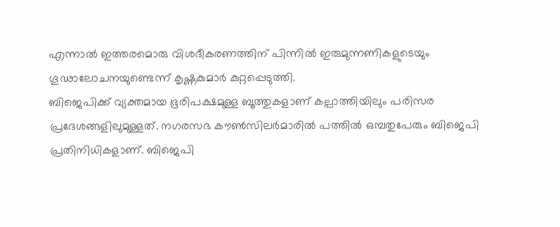എന്നാല്‍ ഇത്തരമൊരു വിശദീകരണത്തിന് പിന്നില്‍ ഇരുമുന്നണികളുടെയും ഗൂഢാലോചനയുണ്ടെന്ന് കൃഷ്ണകുമാര്‍ കുറ്റപ്പെടുത്തി.
ബിജെപിക്ക് വ്യക്തമായ ഭൂരിപക്ഷമുള്ള ബൂത്തുകളാണ് കല്പാത്തിയിലും പരിസര പ്രദേശങ്ങളിലുമുള്ളത്. നഗരസഭ കൗണ്‍സിലര്‍മാരില്‍ പത്തില്‍ ഒമ്പതുപേരും ബിജെപി പ്രതിനിധികളാണ്. ബിജെപി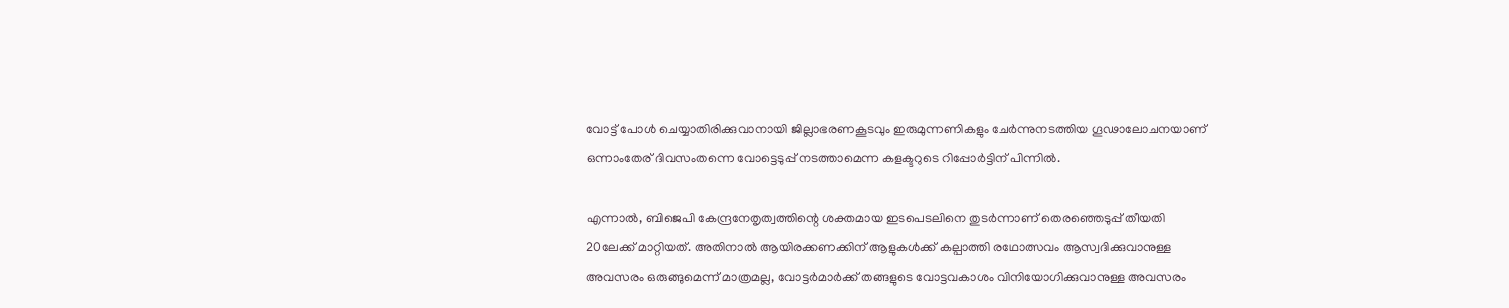വോട്ട് പോള്‍ ചെയ്യാതിരിക്കുവാനായി ജില്ലാഭരണകൂടവും ഇരുമുന്നണികളും ചേര്‍ന്നുനടത്തിയ ഗൂഢാലോചനയാണ് ഒന്നാംതേര് ദിവസംതന്നെ വോട്ടെടുപ്പ് നടത്താമെന്ന കളക്ടറുടെ റിപ്പോര്‍ട്ടിന് പിന്നില്‍.

എന്നാല്‍, ബിജെപി കേന്ദ്രനേതൃത്വത്തിന്റെ ശക്തമായ ഇടപെടലിനെ തുടര്‍ന്നാണ് തെരഞ്ഞെടുപ്പ് തീയതി 20ലേക്ക് മാറ്റിയത്. അതിനാല്‍ ആയിരക്കണക്കിന് ആളുകള്‍ക്ക് കല്പാത്തി രഥോത്സവം ആസ്വദിക്കുവാനുള്ള അവസരം ഒരുങ്ങുമെന്ന് മാത്രമല്ല, വോട്ടര്‍മാര്‍ക്ക് തങ്ങളുടെ വോട്ടവകാശം വിനിയോഗിക്കുവാനുള്ള അവസരം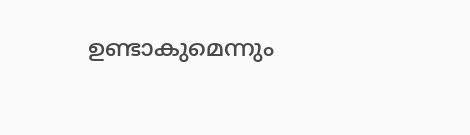ഉണ്ടാകുമെന്നും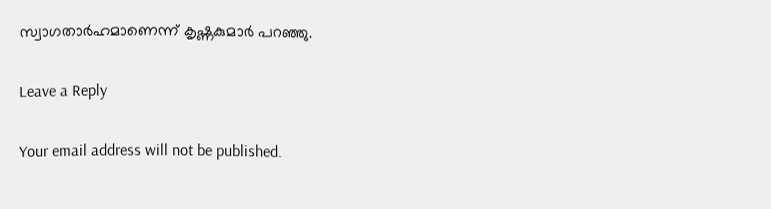സ്വാഗതാര്‍ഹമാണെന്ന് കൃഷ്ണകുമാര്‍ പറഞ്ഞു.

Leave a Reply

Your email address will not be published.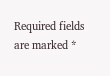Required fields are marked *